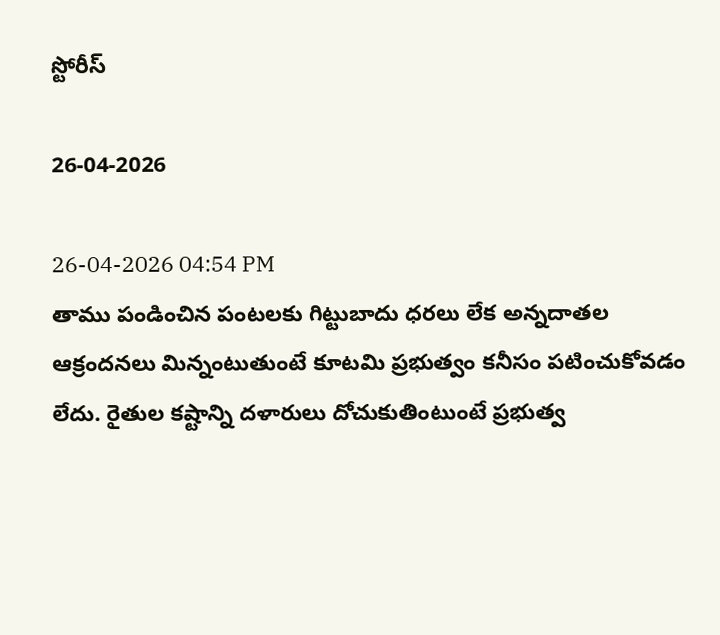స్టోరీస్

26-04-2026

26-04-2026 04:54 PM
తాము పండించిన పంట‌ల‌కు గిట్టుబాదు ధ‌ర‌లు లేక అన్న‌దాత‌ల ఆక్రంద‌న‌లు మిన్నంటుతుంటే కూట‌మి ప్ర‌భుత్వం క‌నీసం ప‌టించుకోవ‌డం లేదు. రైతుల క‌ష్టాన్ని దళారులు దోచుకుతింటుంటే ప్ర‌భుత్వ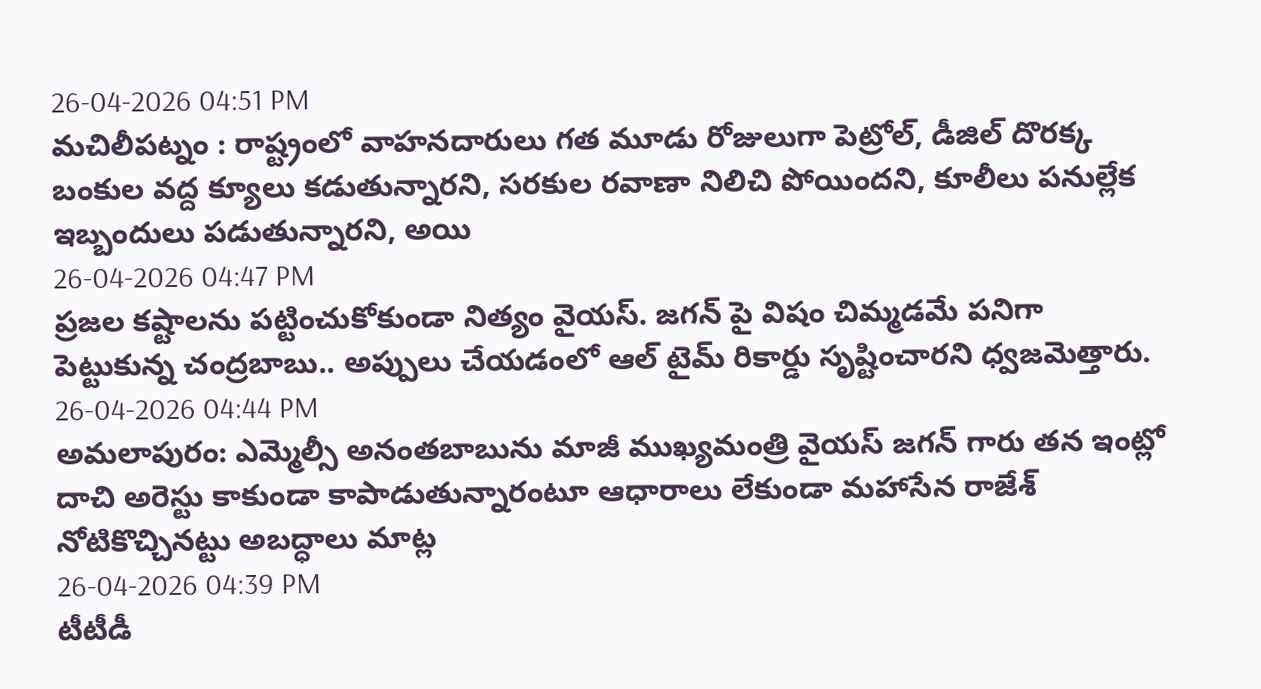26-04-2026 04:51 PM
మచిలీపట్నం : రాష్ట్రంలో వాహనదారులు గత మూడు రోజులుగా పెట్రోల్, డీజిల్ దొరక్క బంకుల వద్ద క్యూలు కడుతున్నారని, సరకుల రవాణా నిలిచి పోయిందని, కూలీలు పనుల్లేక ఇబ్బందులు పడుతున్నారని, అయి
26-04-2026 04:47 PM
ప్రజల కష్టాలను పట్టించుకోకుండా నిత్యం వైయస్. జగన్ పై విషం చిమ్మడమే పనిగా పెట్టుకున్న చంద్రబాబు.. అప్పులు చేయడంలో ఆల్ టైమ్ రికార్డు సృష్టించారని ధ్వజమెత్తారు.
26-04-2026 04:44 PM
అమ‌లాపురం: ఎమ్మెల్సీ అనంతబాబును మాజీ ముఖ్య‌మంత్రి వైయస్ జ‌గ‌న్ గారు త‌న ఇంట్లో దాచి అరెస్టు కాకుండా కాపాడుతున్నారంటూ ఆధారాలు లేకుండా మ‌హాసేన రాజేశ్ నోటికొచ్చిన‌ట్టు అబ‌ద్ధాలు మాట్ల
26-04-2026 04:39 PM
టీటీడీ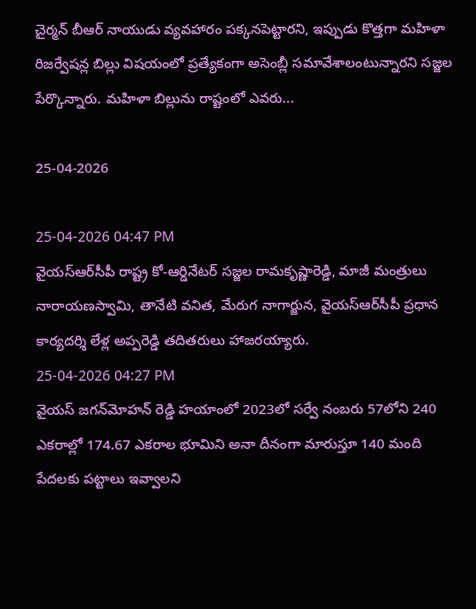చైర్మన్ బీఆర్ నాయుడు వ్యవహారం పక్కనపెట్టారని, ఇప్పుడు కొత్తగా మహిళా రిజర్వేషన్ల బిల్లు విషయంలో ప్రత్యేకంగా అసెంబ్లీ సమావేశాలంటున్నారని సజ్జల పేర్కొన్నారు. మహిళా బిల్లును రాష్టంలో ఎవరు...

25-04-2026

25-04-2026 04:47 PM
వైయ‌స్ఆర్‌సీపీ రాష్ట్ర కో-ఆర్డినేటర్‌ సజ్జల రామకృష్ణారెడ్డి, మాజీ మంత్రులు నారాయణస్వామి, తానేటి వనిత, మేరుగ నాగార్జున, వైయ‌స్ఆర్‌సీపీ ప్రధాన కార్యదర్శి లేళ్ల అప్పరెడ్డి తదితరులు హాజరయ్యారు.
25-04-2026 04:27 PM
వైయ‌స్‌ జగన్‌మోహన్‌ రెడ్డి హయాంలో 2023లో సర్వే నంబరు 57లోని 240 ఎకరాల్లో 174.67 ఎకరాల భూమిని అనా దీనంగా మారుస్తూ 140 మంది పేదలకు పట్టాలు ఇవ్వాలని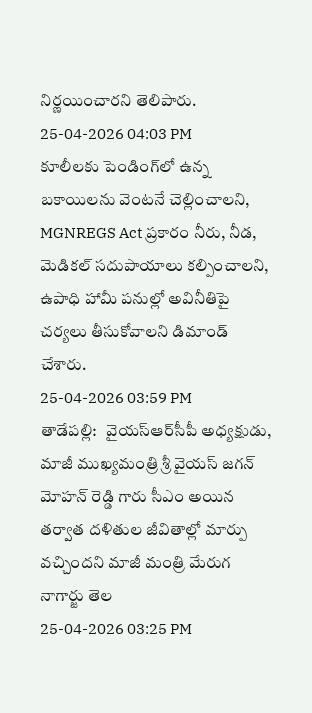నిర్ణయించారని తెలిపారు.
25-04-2026 04:03 PM
కూలీలకు పెండింగ్‌లో ఉన్న బకాయిలను వెంటనే చెల్లించాలని, MGNREGS Act ప్రకారం నీరు, నీడ, మెడికల్ సదుపాయాలు కల్పించాలని, ఉపాధి హామీ పనుల్లో అవినీతిపై చర్యలు తీసుకోవాలని డిమాండ్ చేశారు.
25-04-2026 03:59 PM
తాడేప‌ల్లి:   వైయ‌స్ఆర్‌సీపీ అధ్య‌క్షుడు, మాజీ ముఖ్య‌మంత్రి శ్రీ వైయ‌స్ జ‌గ‌న్ మోహ‌న్ రెడ్డి గారు సీఎం అయిన తర్వాత దళితుల జీవితాల్లో మార్పు వచ్చిందని మాజీ మంత్రి మేరుగ నాగార్జు తెల
25-04-2026 03:25 PM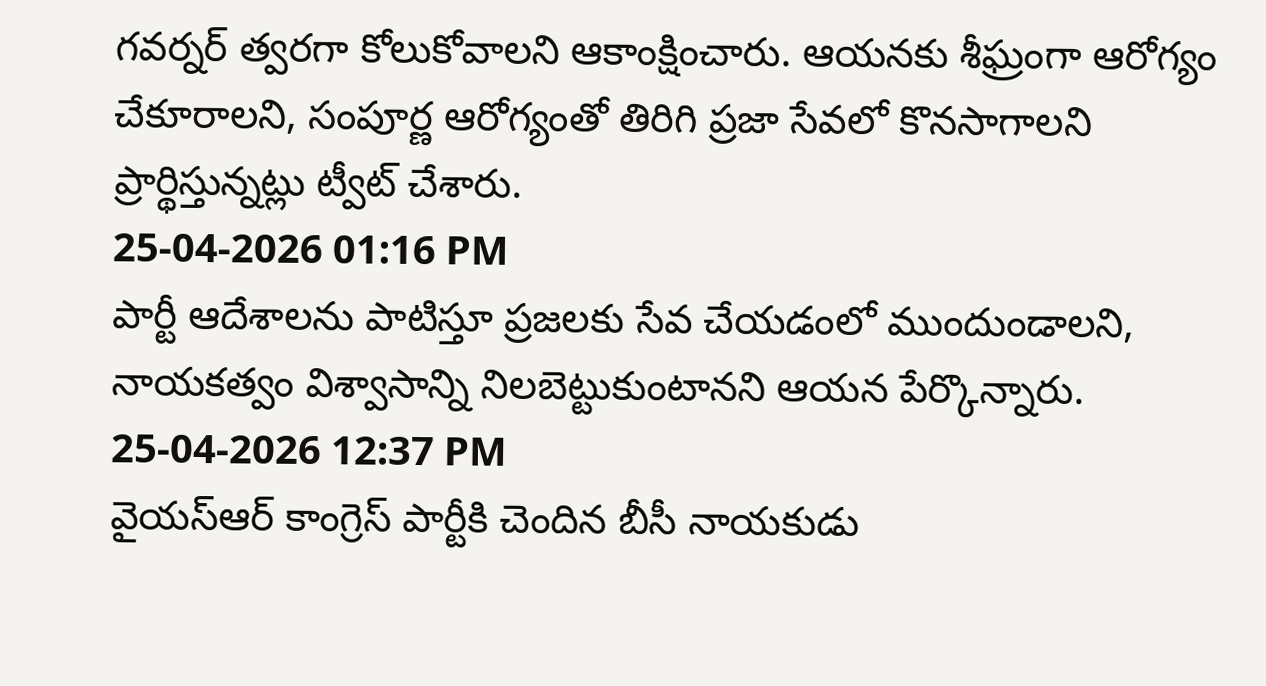గవర్నర్ త్వరగా కోలుకోవాలని ఆకాంక్షించారు. ఆయనకు శీఘ్రంగా ఆరోగ్యం చేకూరాలని, సంపూర్ణ ఆరోగ్యంతో తిరిగి ప్రజా సేవలో కొనసాగాలని ప్రార్థిస్తున్నట్లు ట్వీట్ చేశారు.
25-04-2026 01:16 PM
పార్టీ ఆదేశాలను పాటిస్తూ ప్రజలకు సేవ చేయడంలో ముందుండాలని, నాయకత్వం విశ్వాసాన్ని నిలబెట్టుకుంటానని ఆయన పేర్కొన్నారు.
25-04-2026 12:37 PM
వైయ‌స్ఆర్ కాంగ్రెస్ పార్టీకి చెందిన బీసీ నాయ‌కుడు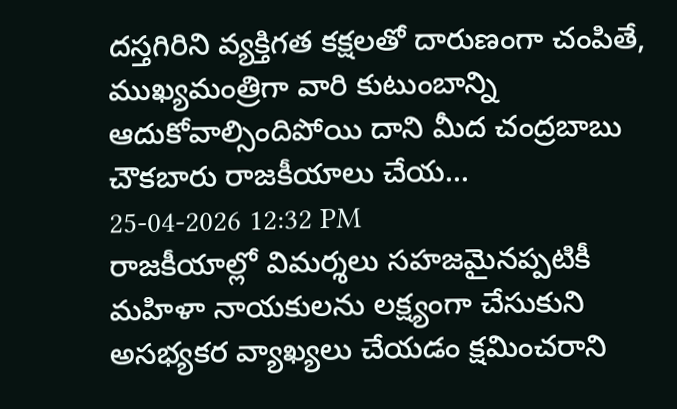ద‌స్త‌గిరిని వ్య‌క్తిగ‌త క‌క్ష‌ల‌తో దారుణంగా చంపితే, ముఖ్య‌మంత్రిగా వారి కుటుంబాన్ని ఆదుకోవాల్సిందిపోయి దాని మీద చంద్ర‌బాబు చౌక‌బారు రాజ‌కీయాలు చేయ‌...
25-04-2026 12:32 PM
రాజకీయాల్లో విమర్శలు సహజమైనప్పటికీ మహిళా నాయకులను లక్ష్యంగా చేసుకుని అసభ్యకర వ్యాఖ్యలు చేయడం క్షమించరాని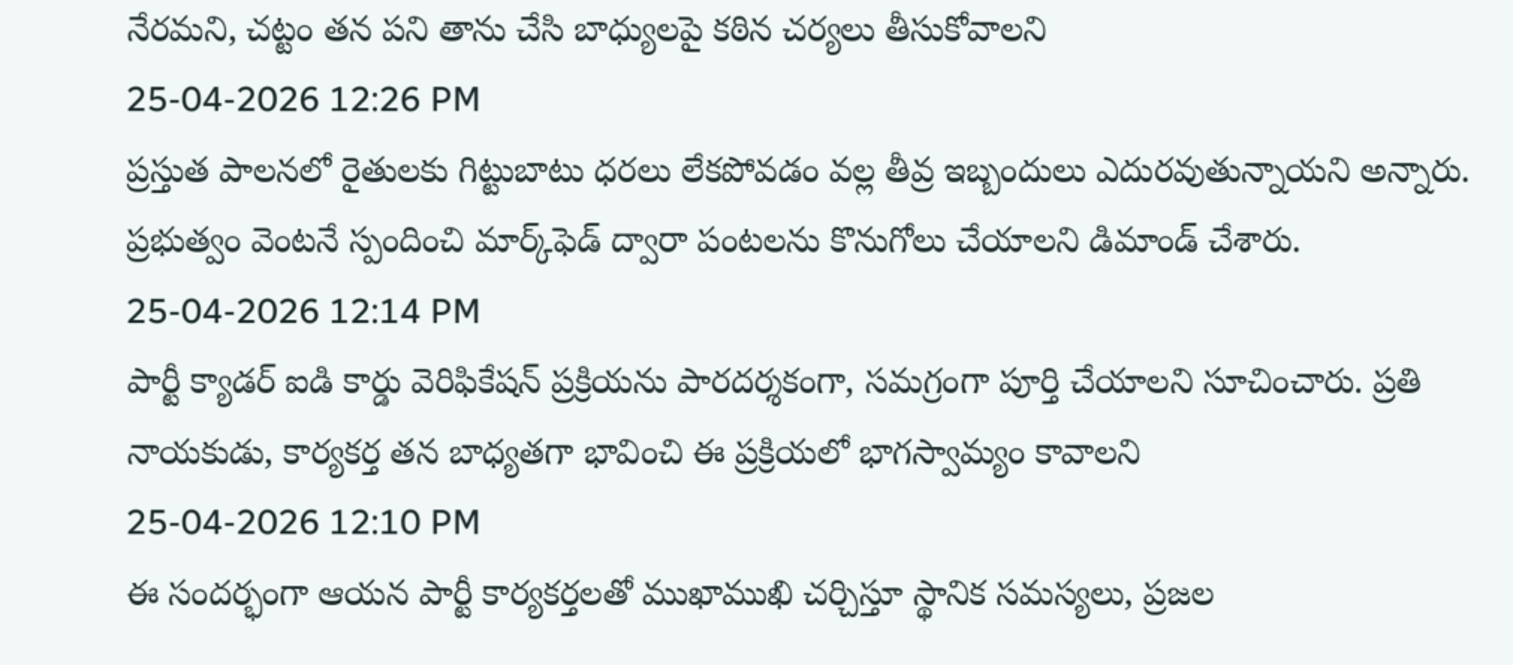నేరమని, చట్టం తన పని తాను చేసి బాధ్యులపై కఠిన చర్యలు తీసుకోవాలని
25-04-2026 12:26 PM
ప్రస్తుత పాలనలో రైతులకు గిట్టుబాటు ధరలు లేకపోవడం వల్ల తీవ్ర ఇబ్బందులు ఎదురవుతున్నాయని అన్నారు. ప్రభుత్వం వెంటనే స్పందించి మార్క్‌ఫెడ్ ద్వారా పంటలను కొనుగోలు చేయాలని డిమాండ్ చేశారు.
25-04-2026 12:14 PM
పార్టీ క్యాడర్ ఐడి కార్డు వెరిఫికేషన్ ప్రక్రియను పారదర్శకంగా, సమగ్రంగా పూర్తి చేయాలని సూచించారు. ప్రతి నాయకుడు, కార్యకర్త తన బాధ్యతగా భావించి ఈ ప్రక్రియలో భాగస్వామ్యం కావాలని
25-04-2026 12:10 PM
ఈ సందర్భంగా ఆయన పార్టీ కార్యకర్తలతో ముఖాముఖి చర్చిస్తూ స్థానిక సమస్యలు, ప్రజల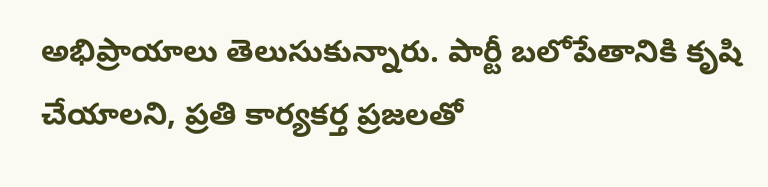అభిప్రాయాలు తెలుసుకున్నారు. పార్టీ బలోపేతానికి కృషి చేయాలని, ప్రతి కార్యకర్త ప్రజలతో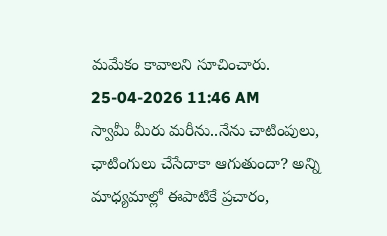మమేకం కావాలని సూచించారు.
25-04-2026 11:46 AM
స్వామీ మీరు మరీను..నేను చాటింపులు, ఛాటింగులు చేసేదాకా ఆగుతుందా? అన్ని మాధ్యమాల్లో ఈపాటికే ప్రచారం,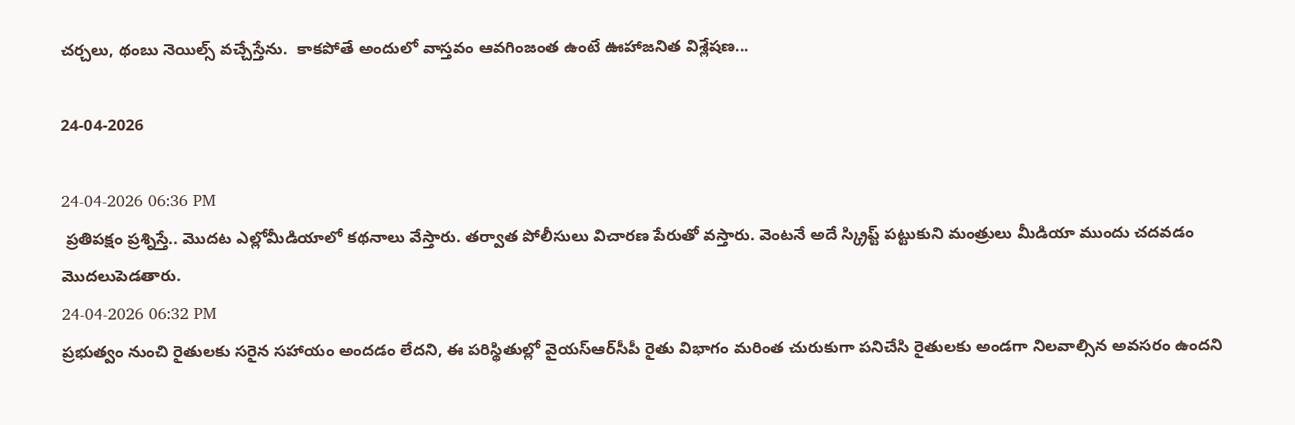చర్చలు, థంబు నెయిల్స్ వచ్చేస్తేను.  కాకపోతే అందులో వాస్తవం ఆవగింజంత ఉంటే ఊహాజనిత విశ్లేషణ...

24-04-2026

24-04-2026 06:36 PM
 ప్రతిపక్షం ప్రశ్నిస్తే.. మొదట ఎల్లోమీడియాలో కథనాలు వేస్తారు. తర్వాత పోలీసులు విచారణ పేరుతో వస్తారు. వెంటనే అదే స్క్రిప్ట్‌ పట్టుకుని మంత్రులు మీడియా ముందు చదవడం మొదలుపెడతారు.
24-04-2026 06:32 PM
ప్రభుత్వం నుంచి రైతులకు సరైన సహాయం అందడం లేదని, ఈ పరిస్థితుల్లో వైయ‌స్ఆర్‌సీపీ రైతు విభాగం మరింత చురుకుగా పనిచేసి రైతులకు అండగా నిలవాల్సిన అవసరం ఉందని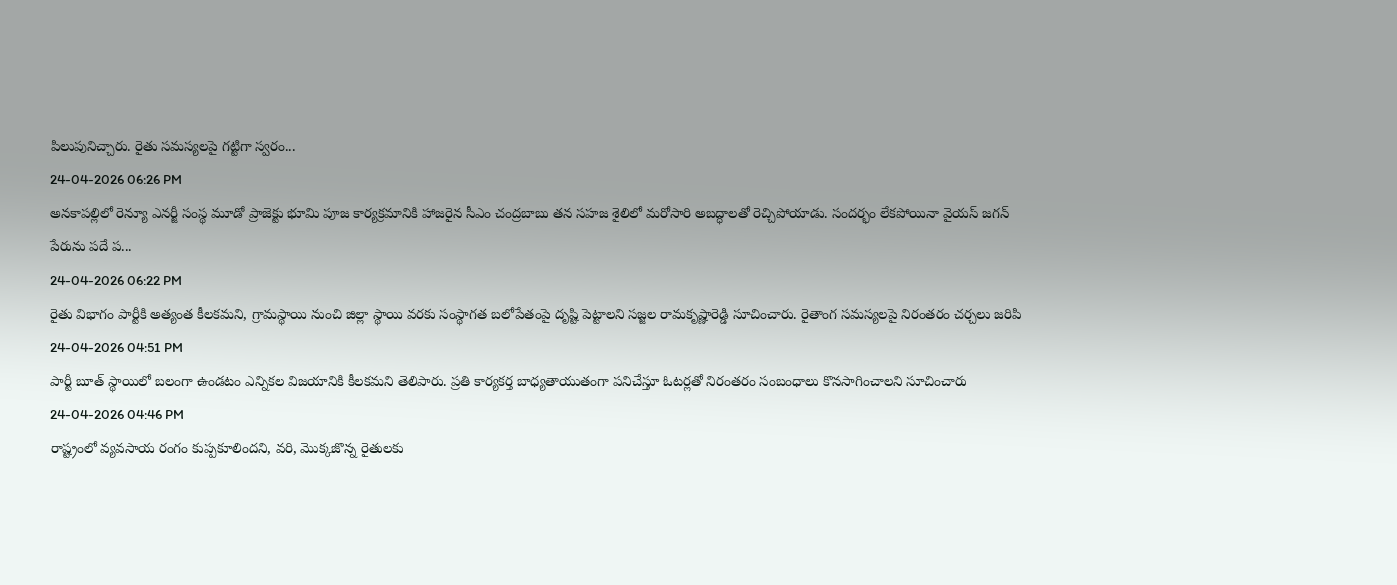పిలుపునిచ్చారు. రైతు సమస్యలపై గట్టిగా స్వరం...
24-04-2026 06:26 PM
అన‌కాప‌ల్లిలో రెన్యూ ఎన‌ర్జీ సంస్థ మూడో ప్రాజెక్టు భూమి పూజ కార్య‌క్ర‌మానికి హాజ‌రైన సీఎం చంద్ర‌బాబు త‌న స‌హ‌జ శైలిలో మ‌రోసారి అబ‌ద్ధాలతో రెచ్చిపోయాడు. సందర్భం లేక‌పోయినా వైయ‌స్ జ‌గ‌న్ పేరును ప‌దే ప‌...
24-04-2026 06:22 PM
రైతు విభాగం పార్టీకి అత్యంత కీలకమని, గ్రామస్థాయి నుంచి జిల్లా స్థాయి వరకు సంస్థాగత బలోపేతంపై దృష్టి పెట్టాలని స‌జ్జ‌ల రామ‌కృష్ణారెడ్డి సూచించారు. రైతాంగ సమస్యలపై నిరంతరం చర్చలు జరిపి
24-04-2026 04:51 PM
పార్టీ బూత్ స్థాయిలో బలంగా ఉండటం ఎన్నికల విజయానికి కీలకమని తెలిపారు. ప్రతి కార్యకర్త బాధ్యతాయుతంగా పనిచేస్తూ ఓటర్లతో నిరంతరం సంబంధాలు కొనసాగించాలని సూచించారు
24-04-2026 04:46 PM
రాష్ట్రంలో వ్యవసాయ రంగం కుప్పకూలిందని, వరి, మొక్కజొన్న రైతులకు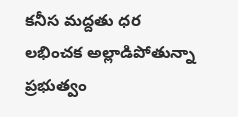కనీస మద్దతు ధర లభించక అల్లాడిపోతున్నా ప్రభుత్వం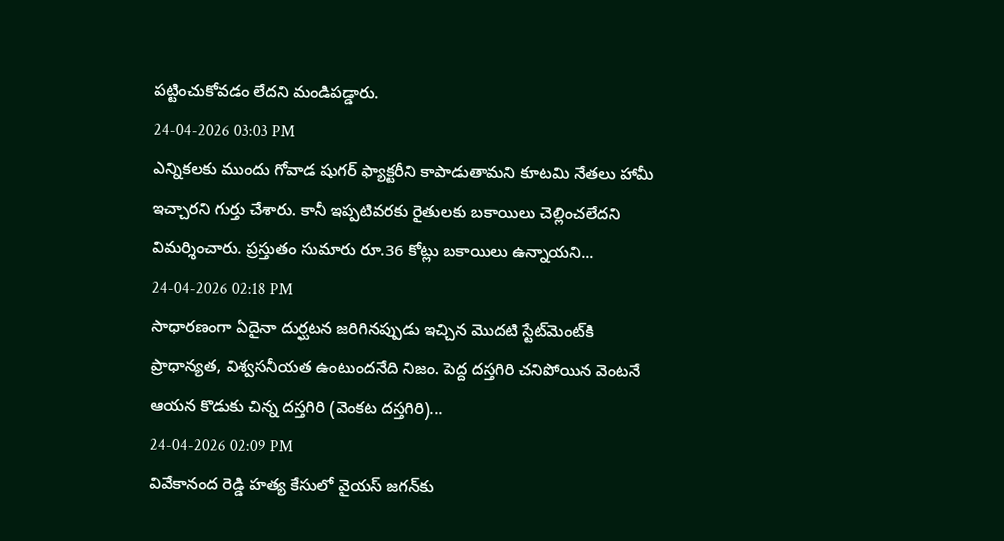పట్టించుకోవడం లేదని మండిపడ్డారు.
24-04-2026 03:03 PM
ఎన్నికలకు ముందు గోవాడ షుగర్ ఫ్యాక్టరీని కాపాడుతామని కూటమి నేతలు హామీ ఇచ్చారని గుర్తు చేశారు. కానీ ఇప్పటివరకు రైతులకు బకాయిలు చెల్లించలేదని విమర్శించారు. ప్రస్తుతం సుమారు రూ.36 కోట్లు బకాయిలు ఉన్నాయని...
24-04-2026 02:18 PM
సాధార‌ణంగా ఏదైనా దుర్ఘ‌ట‌న జ‌రిగినప్పుడు ఇచ్చిన మొద‌టి స్టేట్‌మెంట్‌కి ప్రాధాన్య‌త‌, విశ్వ‌స‌నీయ‌త ఉంటుందనేది నిజం. పెద్ద ద‌స్త‌గిరి చనిపోయిన వెంట‌నే ఆయ‌న కొడుకు చిన్న ద‌స్త‌గిరి (వెంక‌ట ద‌స్త‌గిరి)...
24-04-2026 02:09 PM
వివేకానంద రెడ్డి హత్య కేసులో వైయ‌స్ జ‌గ‌న్‌కు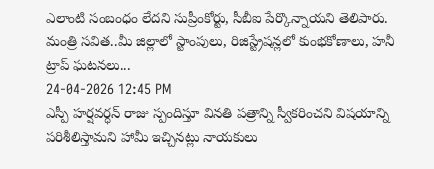ఎలాంటి సంబంధం లేదని సుప్రీంకోర్టు, సీబీఐ పేర్కొన్నాయని తెలిపారు. మంత్రి సవిత..మీ జిల్లాలో స్టాంపులు, రిజిస్ట్రేషన్లలో కుంభకోణాలు, హనీ ట్రాప్ ఘటనలు...
24-04-2026 12:45 PM
ఎస్పీ హర్షవర్ధన్ రాజు స్పందిస్తూ వినతి పత్రాన్ని స్వీకరించ‌ని విషయాన్ని పరిశీలిస్తామని హామీ ఇచ్చినట్లు నాయకులు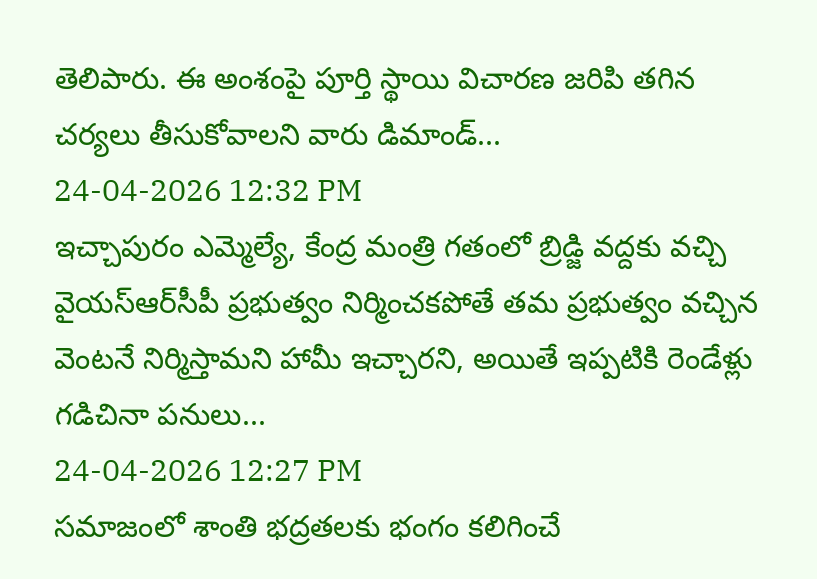తెలిపారు. ఈ అంశంపై పూర్తి స్థాయి విచారణ జరిపి తగిన చర్యలు తీసుకోవాలని వారు డిమాండ్...
24-04-2026 12:32 PM
ఇచ్చాపురం ఎమ్మెల్యే, కేంద్ర మంత్రి గతంలో బ్రిడ్జి వద్దకు వచ్చి వైయ‌స్ఆర్‌సీపీ ప్రభుత్వం నిర్మించకపోతే తమ ప్రభుత్వం వచ్చిన వెంటనే నిర్మిస్తామని హామీ ఇచ్చారని, అయితే ఇప్పటికి రెండేళ్లు గడిచినా పనులు...
24-04-2026 12:27 PM
సమాజంలో శాంతి భద్రతలకు భంగం కలిగించే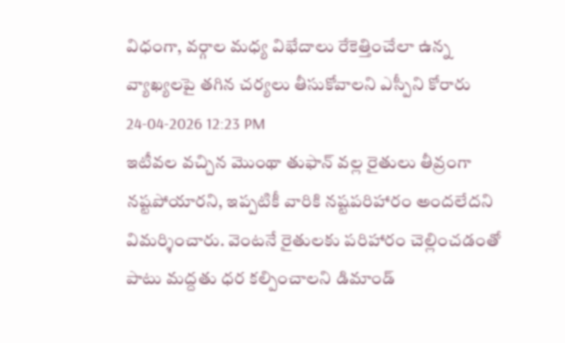విధంగా, వర్గాల మధ్య విభేదాలు రేకెత్తించేలా ఉన్న వ్యాఖ్యలపై తగిన చర్యలు తీసుకోవాలని ఎస్పీని కోరారు
24-04-2026 12:23 PM
ఇటీవల వచ్చిన మొంథా తుఫాన్ వల్ల రైతులు తీవ్రంగా నష్టపోయారని, ఇప్పటికీ వారికి నష్టపరిహారం అందలేదని విమర్శించారు. వెంటనే రైతులకు పరిహారం చెల్లించడంతో పాటు మద్దతు ధర కల్పించాలని డిమాండ్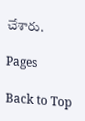చేశారు.

Pages

Back to Top